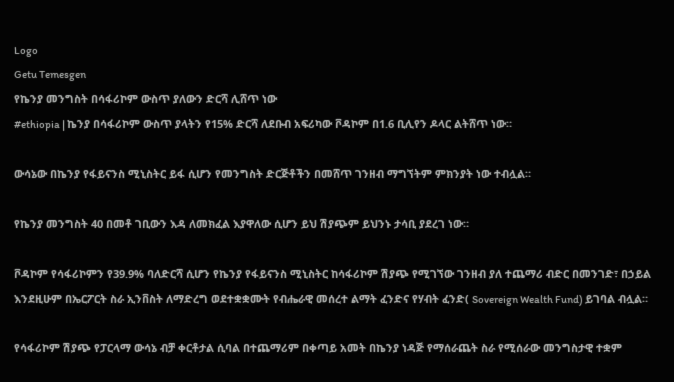Logo
Getu Temesgen
የኬንያ መንግስት በሳፋሪኮም ውስጥ ያለውን ድርሻ ሊሸጥ ነው
#ethiopia | ኬንያ በሳፋሪኮም ውስጥ ያላትን የ15% ድርሻ ለደቡብ አፍሪካው ቮዳኮም በ1.6 ቢሊየን ዶላር ልትሸጥ ነው።

ውሳኔው በኬንያ የፋይናንስ ሚኒስትር ይፋ ሲሆን የመንግስት ድርጅቶችን በመሸጥ ገንዘብ ማግኘትም ምክንያት ነው ተብሏል።

የኬንያ መንግስት 40 በመቶ ገቢውን እዳ ለመክፈል እያዋለው ሲሆን ይህ ሽያጭም ይህንኑ ታሳቢ ያደረገ ነው።

ቮዳኮም የሳፋሪኮምን የ39.9% ባለድርሻ ሲሆን የኬንያ የፋይናንስ ሚኒስትር ከሳፋሪኮም ሽያጭ የሚገኘው ገንዘብ ያለ ተጨማሪ ብድር በመንገድ፣ በኃይል እንደዚሁም በኤርፖርት ስራ ኢንቨስት ለማድረግ ወደተቋቋሙት የብሔራዊ መሰረተ ልማት ፈንድና የሃብት ፈንድ( Sovereign Wealth Fund) ይገባል ብሏል።

የሳፋሪኮም ሽያጭ የፓርላማ ውሳኔ ብቻ ቀርቶታል ሲባል በተጨማሪም በቀጣይ አመት በኬንያ ነዳጅ የማሰራጨት ስራ የሚሰራው መንግስታዊ ተቋም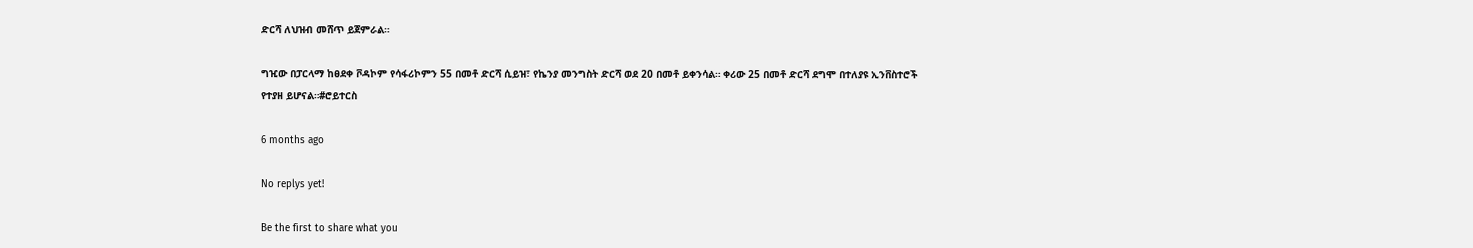ድርሻ ለህዝብ መሸጥ ይጀምራል።

ግዢው በፓርላማ ከፀደቀ ቮዳኮም የሳፋሪኮምን 55 በመቶ ድርሻ ሲይዝ፣ የኬንያ መንግስት ድርሻ ወደ 20 በመቶ ይቀንሳል። ቀሪው 25 በመቶ ድርሻ ደግሞ በተለያዩ ኢንቨስተሮች የተያዘ ይሆናል።#ሮይተርስ

6 months ago

No replys yet!

Be the first to share what you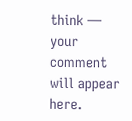think — your comment will appear here.